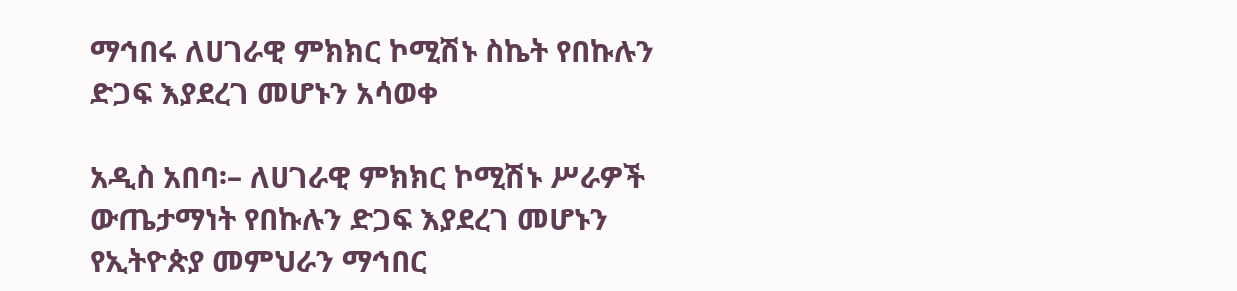ማኅበሩ ለሀገራዊ ምክክር ኮሚሽኑ ስኬት የበኩሉን ድጋፍ እያደረገ መሆኑን አሳወቀ

አዲስ አበባ፡– ለሀገራዊ ምክክር ኮሚሽኑ ሥራዎች ውጤታማነት የበኩሉን ድጋፍ እያደረገ መሆኑን የኢትዮጵያ መምህራን ማኅበር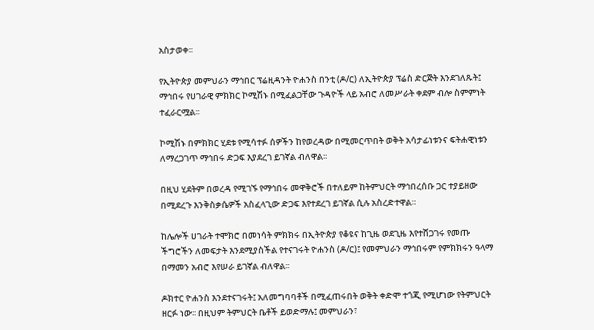አስታወቀ፡፡

የኢትዮጵያ መምህራን ማኅበር ፕሬዚዳንት ዮሐንስ በንቲ (ዶ/ር) ለኢትዮጵያ ፕሬስ ድርጅት እንደገለጹት፤ ማኅበሩ የሀገራዊ ምክክር ኮሚሽኑ በሚፈልጋቸው ጉዳዮች ላይ አብሮ ለመሥራት ቀደም ብሎ ስምምነት ተፈራርሟል፡፡

ኮሚሽኑ በምክክር ሂደቱ የሚሳተፉ ሰዎችን ከየወረዳው በሚመርጥበት ወቅት አሳታፊነቱንና ፍትሐዊነቱን ለማረጋገጥ ማኅበሩ ድጋፍ እያደረገ ይገኛል ብለዋል፡፡

በዚህ ሂደትም በወረዳ የሚገኙ የማኅበሩ መዋቅሮች በተለይም ከትምህርት ማኅበረሰቡ ጋር ተያይዘው በሚደረጉ እንቅስቃሴዎች አስፈላጊው ድጋፍ እየተደረገ ይገኛል ሲሉ አስረድተዋል።

ከሌሎች ሀገራት ተሞክሮ በመነሳት ምክክሩ በኢትዮጵያ የቆዩና ከጊዜ ወደጊዜ እየተሸጋገሩ የመጡ ችግሮችን ለመፍታት እንደሚያስችል የተናገሩት ዮሐንስ (ዶ/ር)፤ የመምህራን ማኅበሩም የምክክሩን ዓላማ በማመን አብሮ እየሠራ ይገኛል ብለዋል፡፡

ዶክተር ዮሐንስ እንደተናገሩት፤ አለመግባባቶች በሚፈጠሩበት ወቅት ቀድሞ ተጎጂ የሚሆነው የትምህርት ዘርፉ ነው፡፡ በዚህም ትምህርት ቤቶች ይወድማሉ፤ መምህራን፣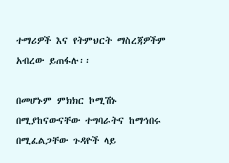ተማሪዎች እና የትምህርት ማስረጃዎችም አብረው ይጠፋሉ፡፡

በመሆኑም ምክክር ኮሚሽኑ በሚያከናውናቸው ተግባራትና ከማኅበሩ በሚፈልጋቸው ጉዳዮች ላይ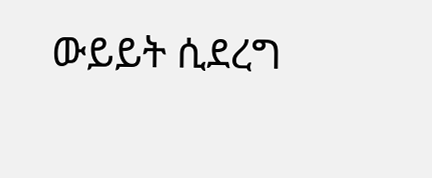ውይይት ሲደረግ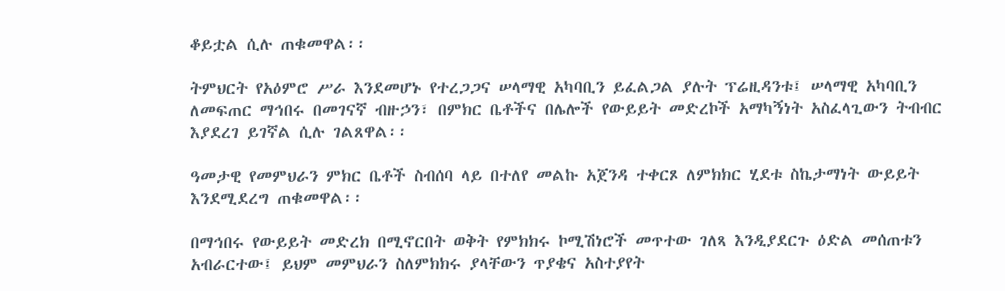ቆይቷል ሲሉ ጠቁመዋል፡፡

ትምህርት የአዕምሮ ሥራ እንደመሆኑ የተረጋጋና ሠላማዊ አካባቢን ይፈልጋል ያሉት ፕሬዚዳንቱ፤ ሠላማዊ አካባቢን ለመፍጠር ማኅበሩ በመገናኛ ብዙኃን፣ በምክር ቤቶችና በሌሎች የውይይት መድረኮች አማካኝነት አስፈላጊውን ትብብር እያደረገ ይገኛል ሲሉ ገልጸዋል፡፡

ዓመታዊ የመምህራን ምክር ቤቶች ስብሰባ ላይ በተለየ መልኩ አጀንዳ ተቀርጾ ለምክክር ሂደቱ ስኬታማነት ውይይት እንደሚደረግ ጠቁመዋል፡፡

በማኅበሩ የውይይት መድረክ በሚኖርበት ወቅት የምክክሩ ኮሚሽነሮች መጥተው ገለጻ እንዲያደርጉ ዕድል መሰጠቱን አብራርተው፤ ይህም መምህራን ስለምክክሩ ያላቸውን ጥያቄና አስተያየት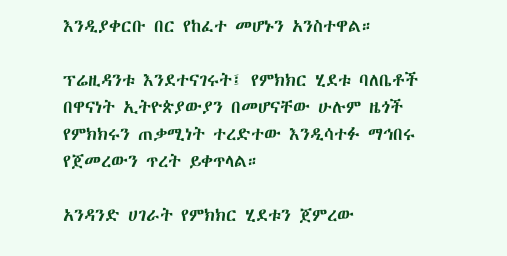እንዲያቀርቡ በር የከፈተ መሆኑን አንስተዋል።

ፕሬዚዳንቱ እንደተናገሩት፤ የምክክር ሂደቱ ባለቤቶች በዋናነት ኢትዮጵያውያን በመሆናቸው ሁሉም ዜጎች የምክክሩን ጠቃሚነት ተረድተው እንዲሳተፉ ማኅበሩ የጀመረውን ጥረት ይቀጥላል።

አንዳንድ ሀገራት የምክክር ሂደቱን ጀምረው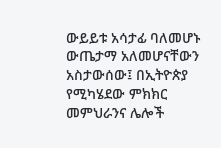ውይይቱ አሳታፊ ባለመሆኑ ውጤታማ አለመሆናቸውን አስታውሰው፤ በኢትዮጵያ የሚካሄደው ምክክር መምህራንና ሌሎች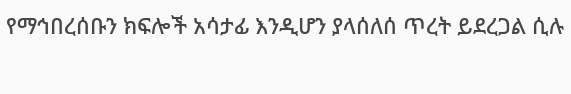የማኅበረሰቡን ክፍሎች አሳታፊ እንዲሆን ያላሰለሰ ጥረት ይደረጋል ሲሉ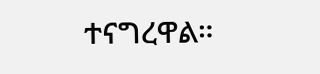ተናግረዋል።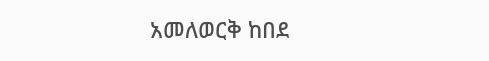አመለወርቅ ከበደ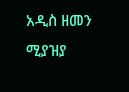አዲስ ዘመን ሚያዝያ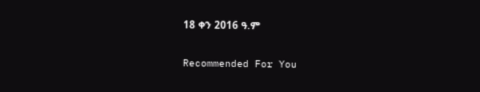18 ቀን 2016 ዓ.ም

Recommended For You